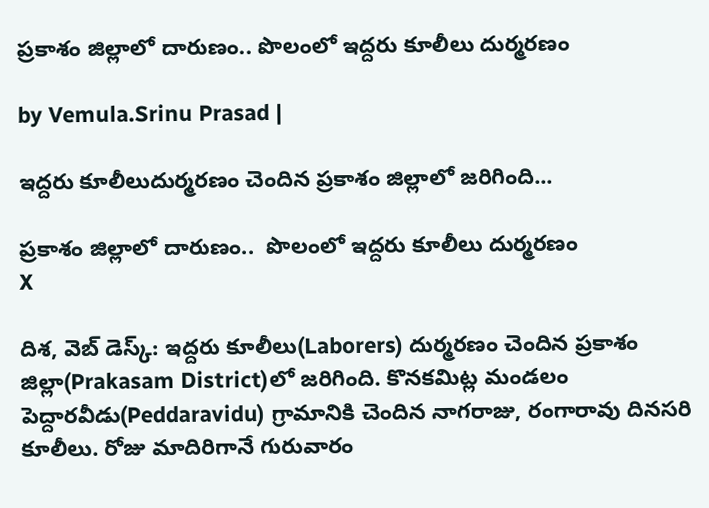ప్రకాశం జిల్లాలో దారుణం.. పొలంలో ఇద్దరు కూలీలు దుర్మరణం

by Vemula.Srinu Prasad |

ఇద్దరు కూలీలుదుర్మరణం చెందిన ప్రకాశం జిల్లాలో జరిగింది...

ప్రకాశం జిల్లాలో దారుణం..  పొలంలో ఇద్దరు కూలీలు దుర్మరణం
X

దిశ, వెబ్ డెస్క్: ఇద్దరు కూలీలు(Laborers) దుర్మరణం చెందిన ప్రకాశం జిల్లా(Prakasam District)లో జరిగింది. కొనకమిట్ల మండలం పెద్దారవీడు(Peddaravidu) గ్రామానికి చెందిన నాగరాజు, రంగారావు దినసరి కూలీలు. రోజు మాదిరిగానే గురువారం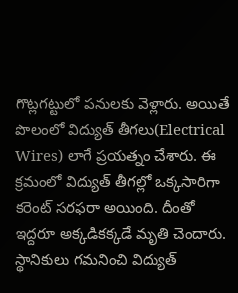గొట్లగట్టులో పనులకు వెళ్లారు. అయితే పొలంలో విద్యుత్ తీగలు(Electrical Wires) లాగే ప్రయత్నం చేశారు. ఈ క్రమంలో విద్యుత్ తీగల్లో ఒక్కసారిగా కరెంట్ సరఫరా అయింది. దీంతో ఇద్దరూ అక్కడికక్కడే మృతి చెందారు. స్థానికులు గమనించి విద్యుత్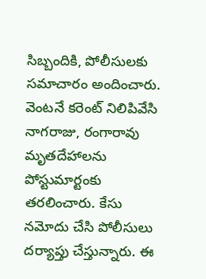సిబ్బందికి, పోలీసులకు సమాచారం అందించారు. వెంటనే కరెంట్ నిలిపివేసి నాగరాజు, రంగారావు మృతదేహాలను పోస్టుమార్టంకు తరలించారు. కేసు నమోదు చేసి పోలీసులు దర్యాప్తు చేస్తున్నారు. ఈ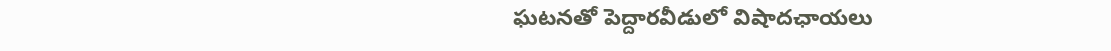ఘటనతో పెద్దారవీడులో విషాదఛాయలు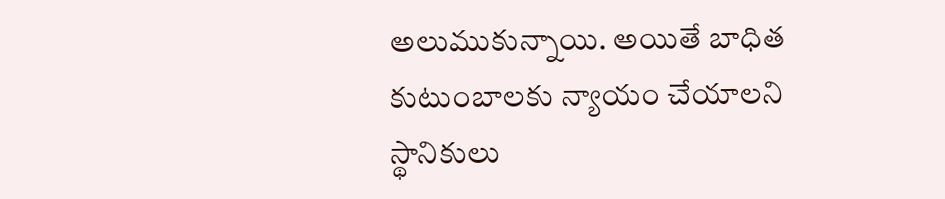అలుముకున్నాయి. అయితే బాధిత కుటుంబాలకు న్యాయం చేయాలని స్థానికులు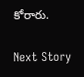కోరారు.

Next Story